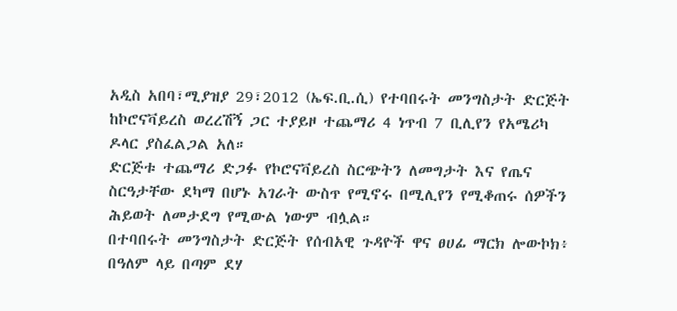አዲስ አበባ፣ሚያዝያ 29፣2012 (ኤፍ.ቢ.ሲ) የተባበሩት መንግስታት ድርጅት ከኮሮናቫይረስ ወረረሽኝ ጋር ተያይዞ ተጨማሪ 4 ነጥብ 7 ቢሊየን የአሜሪካ ዶላር ያስፈልጋል አለ።
ድርጅቱ ተጨማሪ ድጋፉ የኮሮናቫይረስ ስርጭትን ለመግታት እና የጤና ስርዓታቸው ደካማ በሆኑ አገራት ውስጥ የሚኖሩ በሚሊየን የሚቆጠሩ ሰዎችን ሕይወት ለመታደግ የሚውል ነውም ብሏል።
በተባበሩት መንግስታት ድርጅት የሰብአዊ ጉዳዮች ዋና ፀሀፊ ማርክ ሎውኮክ፥ በዓለም ላይ በጣም ደሃ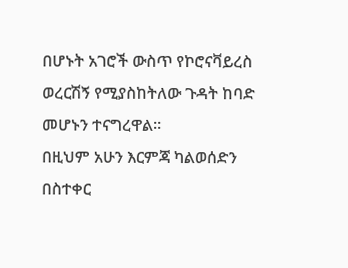በሆኑት አገሮች ውስጥ የኮሮናቫይረስ ወረርሽኝ የሚያስከትለው ጉዳት ከባድ መሆኑን ተናግረዋል።
በዚህም አሁን እርምጃ ካልወሰድን በስተቀር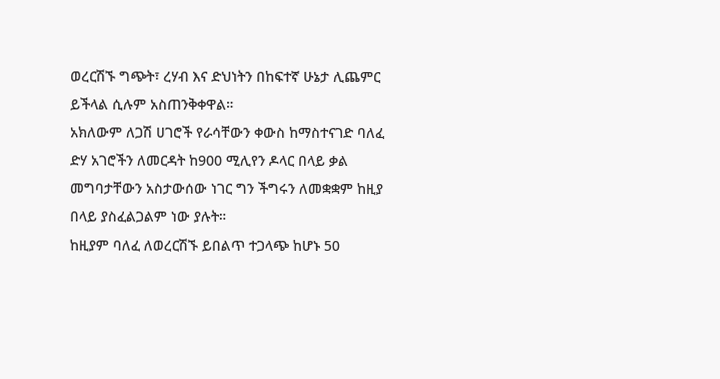ወረርሽኙ ግጭት፣ ረሃብ እና ድህነትን በከፍተኛ ሁኔታ ሊጨምር ይችላል ሲሉም አስጠንቅቀዋል።
አክለውም ለጋሽ ሀገሮች የራሳቸውን ቀውስ ከማስተናገድ ባለፈ ድሃ አገሮችን ለመርዳት ከ900 ሚሊየን ዶላር በላይ ቃል መግባታቸውን አስታውሰው ነገር ግን ችግሩን ለመቋቋም ከዚያ በላይ ያስፈልጋልም ነው ያሉት።
ከዚያም ባለፈ ለወረርሽኙ ይበልጥ ተጋላጭ ከሆኑ 50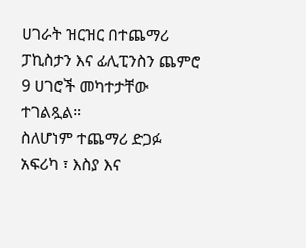ሀገራት ዝርዝር በተጨማሪ ፓኪስታን እና ፊሊፒንስን ጨምሮ 9 ሀገሮች መካተታቸው ተገልጿል።
ስለሆነም ተጨማሪ ድጋፉ አፍሪካ ፣ እስያ እና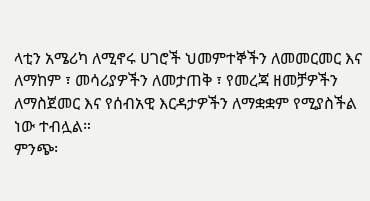ላቲን አሜሪካ ለሚኖሩ ሀገሮች ህመምተኞችን ለመመርመር እና ለማከም ፣ መሳሪያዎችን ለመታጠቅ ፣ የመረጃ ዘመቻዎችን ለማስጀመር እና የሰብአዊ እርዳታዎችን ለማቋቋም የሚያስችል ነው ተብሏል።
ምንጭ፡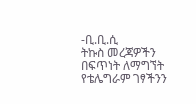-ቢ.ቢ.ሲ
ትኩስ መረጃዎችን በፍጥነት ለማግኘት የቴሌግራም ገፃችንን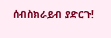ሰብስክራይብ ያድርጉ!